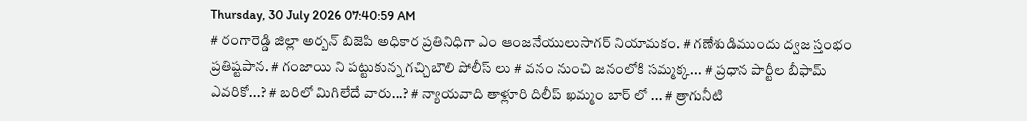Thursday, 30 July 2026 07:40:59 AM
# రంగారెడ్డి జిల్లా అర్బన్ బిజెపి అధికార ప్రతినిధిగా ఎం ఆంజనేయులుసాగర్ నియామకం. # గణేశుడిముందు ద్వజ స్తంభం ప్రతిష్టపాన. # గంజాయి ని పట్టుకున్న గచ్చిబౌలి పోలీస్ లు # వనం నుంచి జనంలోకి సమ్మక్క... # ప్రధాన పార్టీల బీఫామ్ ఎవరికో...? # బరిలో మిగిలేదే వారు...? # న్యాయవాది తాళ్లూరి దిలీప్ ఖమ్మం బార్ లో ... # త్రాగునీటి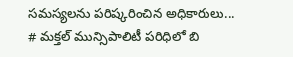సమస్యలను పరిష్కరించిన అధికారులు... # మక్తల్ మున్సిపాలిటీ పరిధిలో బి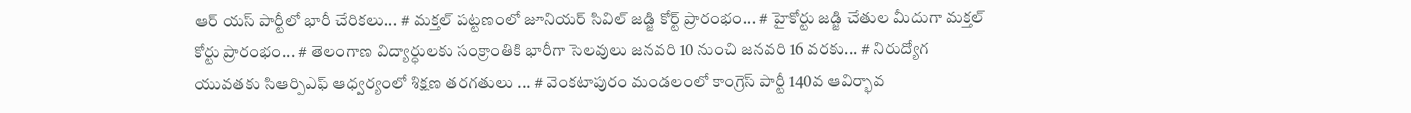ఆర్ యస్ పార్టీలో భారీ చేరికలు... # మక్తల్ పట్టణంలో జూనియర్ సివిల్ జడ్జి కోర్ట్ ప్రారంభం... # హైకోర్టు జడ్జి చేతుల మీదుగా మక్తల్ కోర్టు ప్రారంభం... # తెలంగాణ విద్యార్ధులకు సంక్రాంతికి భారీగా సెలవులు జనవరి 10 నుంచి జనవరి 16 వరకు... # నిరుద్యోగ యువతకు సిఆర్పిఎఫ్ ఆధ్వర్యంలో శిక్షణ తరగతులు ... # వెంకటాపురం మండలంలో కాంగ్రెస్ పార్టీ 140వ ఆవిర్భావ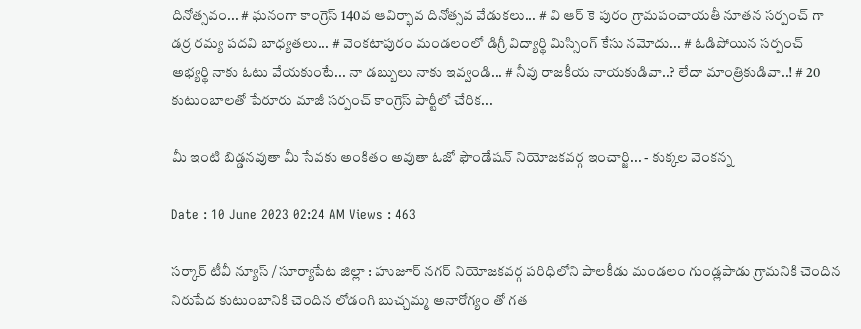దినోత్సవం... # ఘనంగా కాంగ్రెస్ 140వ ఆవిర్భావ దినోత్సవ వేడుకలు... # వి ఆర్ కె పురం గ్రామపంచాయతీ నూతన సర్పంచ్ గా డర్ర రమ్య పదవి బాధ్యతలు... # వెంకటాపురం మండలంలో డిగ్రీ విద్యార్థి మిస్సింగ్ కేసు నమోదు... # ఓడిపోయిన సర్పంచ్ అభ్యర్థి నాకు ఓటు వేయకుంటే... నా డబ్బులు నాకు ఇవ్వండి... # నీవు రాజకీయ నాయకుడివా..? లేదా మాంత్రికుడివా..! # 20 కుటుంబాలతో పేరూరు మాజీ సర్పంచ్ కాంగ్రెస్ పార్టీలో చేరిక...

మీ ఇంటి బిడ్డనవుతా మీ సేవకు అంకితం అవుతా ఓజో ఫౌండేషన్ నియోజకవర్గ ఇంచార్జి... - కుక్కల వెంకన్న

Date : 10 June 2023 02:24 AM Views : 463

సర్కార్ టీవీ న్యూస్ / సూర్యాపేట జిల్లా : హుజూర్ నగర్ నియోజకవర్గ పరిధిలోని పాలకీడు మండలం గుండ్లపాడు గ్రామనికి చెందిన నిరుపేద కుటుంబానికి చెందిన లోడంగి బుచ్చమ్మ అనారోగ్యం తో గత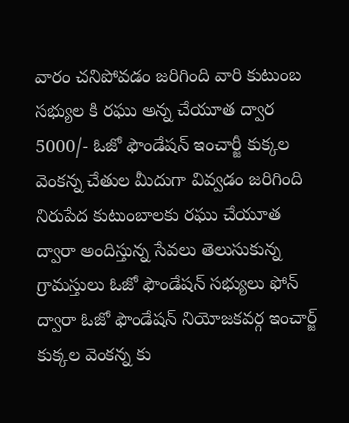వారం చనిపోవడం జరిగింది వారి కుటుంబ సభ్యుల కి రఘు అన్న చేయూత ద్వార 5000/- ఓజో ఫౌండేషన్ ఇంచార్జీ కుక్కల వెంకన్న చేతుల మీదుగా వివ్వడం జరిగింది నిరుపేద కుటుంబాలకు రఘు చేయూత ద్వారా అందిస్తున్న సేవలు తెలుసుకున్న గ్రామస్తులు ఓజో ఫౌండేషన్ సభ్యులు ఫోన్ ద్వారా ఓజో ఫౌండేషన్ నియోజకవర్గ ఇంచార్జ్ కుక్కల వెంకన్న కు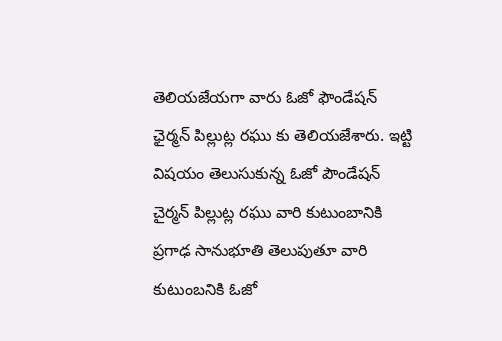తెలియజేయగా వారు ఓజో ఫౌండేషన్ ఛైర్మన్ పిల్లుట్ల రఘు కు తెలియజేశారు. ఇట్టి విషయం తెలుసుకున్న ఓజో పౌండేషన్ చైర్మన్ పిల్లుట్ల రఘు వారి కుటుంబానికి ప్రగాఢ సానుభూతి తెలుపుతూ వారి కుటుంబనికి ఓజో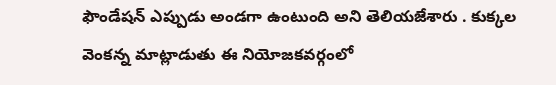ఫౌండేషన్ ఎప్పుడు అండగా ఉంటుంది అని తెలియజేశారు . కుక్కల వెంకన్న మాట్లాడుతు ఈ నియోజకవర్గంలో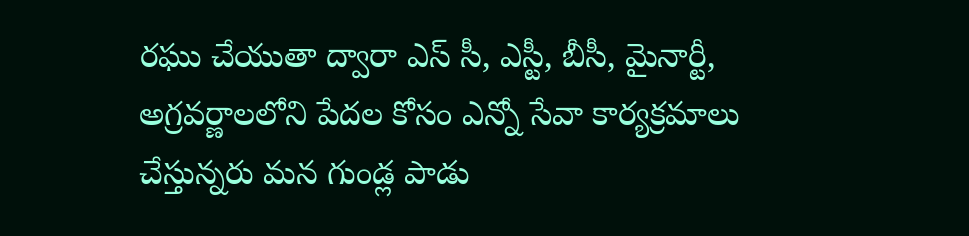రఘు చేయుతా ద్వారా ఎస్ సీ, ఎస్టీ, బీసీ, మైనార్టీ, అగ్రవర్ణాలలోని పేదల కోసం ఎన్నో సేవా కార్యక్రమాలు చేస్తున్నరు మన గుండ్ల పాడు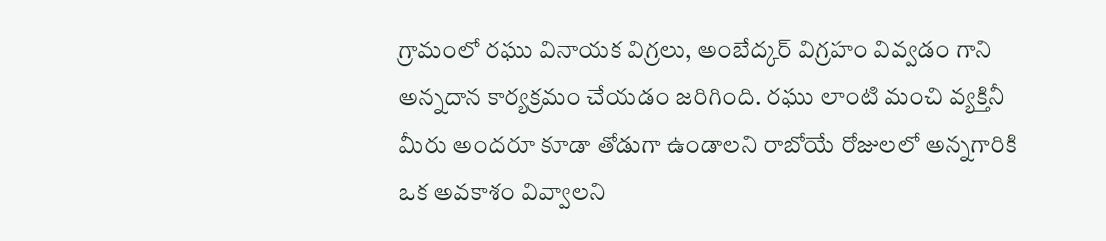గ్రామంలో రఘు వినాయక విగ్రలు, అంబేద్కర్ విగ్రహం వివ్వడం గాని అన్నదాన కార్యక్రమం చేయడం జరిగింది. రఘు లాంటి మంచి వ్యక్తినీ మీరు అందరూ కూడా తోడుగా ఉండాలని రాబోయే రోజులలో అన్నగారికి ఒక అవకాశం వివ్వాలని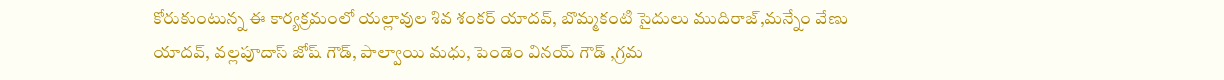కోరుకుంటున్న ఈ కార్యక్రమంలో యల్లావుల శివ శంకర్ యాదవ్, బొమ్మకంటి సైదులు ముదిరాజ్,మన్నేం వేణు యాదవ్, వల్లపూదాస్ జోష్ గౌడ్, పాల్వాయి మధు, పెండెం వినయ్ గౌడ్ ,గ్రమ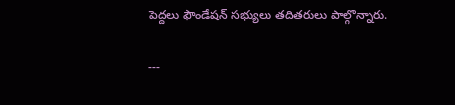పెద్దలు ఫౌండేషన్ సభ్యులు తదితరులు పాల్గొన్నారు.

---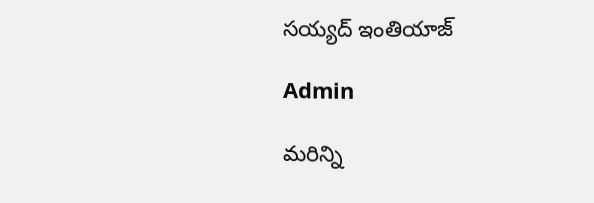సయ్యద్ ఇంతియాజ్

Admin

మరిన్ని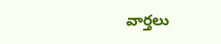వార్తలు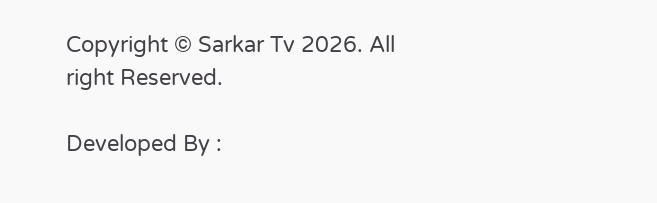Copyright © Sarkar Tv 2026. All right Reserved.

Developed By :